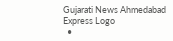Gujarati News Ahmedabad Express Logo
  •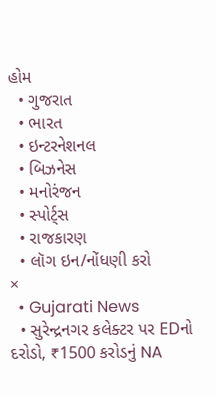હોમ
  • ગુજરાત
  • ભારત
  • ઇન્ટરનેશનલ
  • બિઝનેસ
  • મનોરંજન
  • સ્પોર્ટ્સ
  • રાજકારણ
  • લૉગ ઇન/નોંધણી કરો
×
  • Gujarati News
  • સુરેન્દ્રનગર કલેક્ટર પર EDનો દરોડો, ₹1500 કરોડનું NA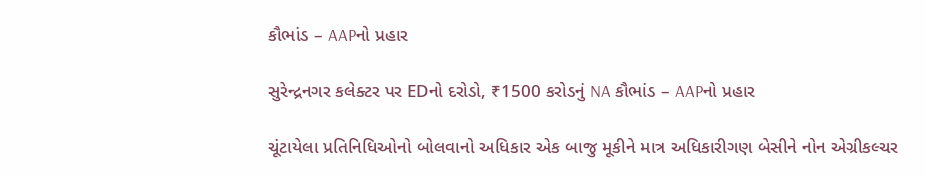કૌભાંડ – AAPનો પ્રહાર

સુરેન્દ્રનગર કલેક્ટર પર EDનો દરોડો, ₹1500 કરોડનું NA કૌભાંડ – AAPનો પ્રહાર

ચૂંટાયેલા પ્રતિનિધિઓનો બોલવાનો અધિકાર એક બાજુ મૂકીને માત્ર અધિકારીગણ બેસીને નોન એગ્રીકલ્ચર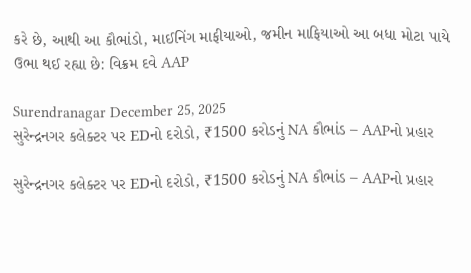કરે છે, આથી આ કૌભાંડો, માઈનિંગ માફીયાઓ, જમીન માફિયાઓ આ બધા મોટા પાયે ઉભા થઈ રહ્યા છે: વિક્રમ દવે AAP

Surendranagar December 25, 2025
સુરેન્દ્રનગર કલેક્ટર પર EDનો દરોડો, ₹1500 કરોડનું NA કૌભાંડ – AAPનો પ્રહાર

સુરેન્દ્રનગર કલેક્ટર પર EDનો દરોડો, ₹1500 કરોડનું NA કૌભાંડ – AAPનો પ્રહાર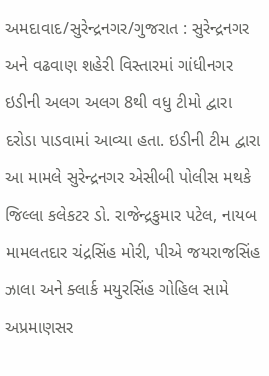અમદાવાદ/સુરેન્દ્રનગર/ગુજરાત : સુરેન્દ્રનગર અને વઢવાણ શહેરી વિસ્તારમાં ગાંધીનગર ઇડીની અલગ અલગ 8થી વધુ ટીમો દ્વારા દરોડા પાડવામાં આવ્યા હતા. ઇડીની ટીમ દ્વારા આ મામલે સુરેન્દ્રનગર એસીબી પોલીસ મથકે જિલ્લા કલેકટર ડો. રાજેન્દ્રકુમાર પટેલ, નાયબ મામલતદાર ચંદ્રસિંહ મોરી, પીએ જયરાજસિંહ ઝાલા અને ક્લાર્ક મયુરસિંહ ગોહિલ સામે અપ્રમાણસર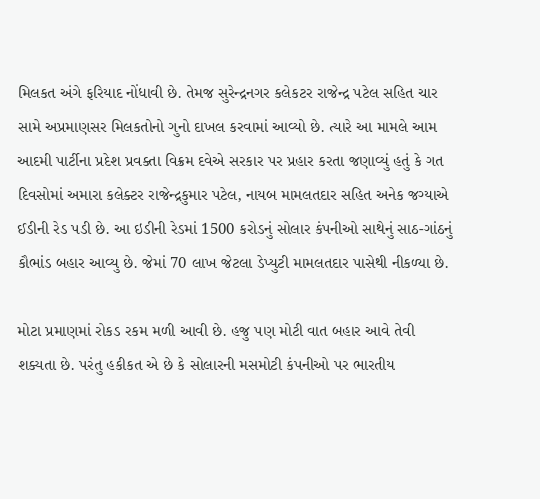મિલકત અંગે ફરિયાદ નોંધાવી છે. તેમજ સુરેન્દ્રનગર કલેકટર રાજેન્દ્ર પટેલ સહિત ચાર સામે અપ્રમાણસર મિલકતોનો ગુનો દાખલ કરવામાં આવ્યો છે. ત્યારે આ મામલે આમ આદમી પાર્ટીના પ્રદેશ પ્રવક્તા વિક્રમ દવેએ સરકાર પર પ્રહાર કરતા જણાવ્યું હતું કે ગત દિવસોમાં અમારા કલેક્ટર રાજેન્દ્રકુમાર પટેલ, નાયબ મામલતદાર સહિત અનેક જગ્યાએ ઈડીની રેડ પડી છે. આ ઇડીની રેડમાં 1500 કરોડનું સોલાર કંપનીઓ સાથેનું સાઠ-ગાંઠનું કૌભાંડ બહાર આવ્યુ છે. જેમાં 70 લાખ જેટલા ડેપ્યુટી મામલતદાર પાસેથી નીકળ્યા છે.

મોટા પ્રમાણમાં રોકડ રકમ મળી આવી છે. હજુ પણ મોટી વાત બહાર આવે તેવી શક્યતા છે. પરંતુ હકીકત એ છે કે સોલારની મસમોટી કંપનીઓ પર ભારતીય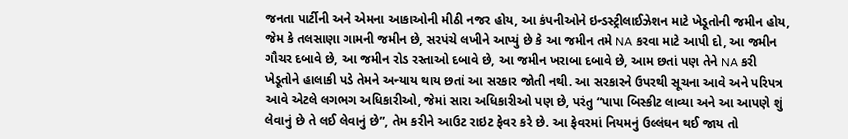જનતા પાર્ટીની અને એમના આકાઓની મીઠી નજર હોય, આ કંપનીઓને ઇન્ડસ્ટ્રીલાઈઝેશન માટે ખેડૂતોની જમીન હોય, જેમ કે તલસાણા ગામની જમીન છે, સરપંચે લખીને આપ્યું છે કે આ જમીન તમે NA કરવા માટે આપી દો, આ જમીન ગૌચર દબાવે છે, આ જમીન રોડ રસ્તાઓ દબાવે છે, આ જમીન ખરાબા દબાવે છે, આમ છતાં પણ તેને NA કરી ખેડૂતોને હાલાકી પડે તેમને અન્યાય થાય છતાં આ સરકાર જોતી નથી. આ સરકારને ઉપરથી સૂચના આવે અને પરિપત્ર આવે એટલે લગભગ અધિકારીઓ, જેમાં સારા અધિકારીઓ પણ છે, પરંતુ “પાપા બિસ્કીટ લાવ્યા અને આ આપણે શું લેવાનું છે તે લઈ લેવાનું છે”, તેમ કરીને આઉટ રાઇટ ફેવર કરે છે. આ ફેવરમાં નિયમનું ઉલ્લંઘન થઈ જાય તો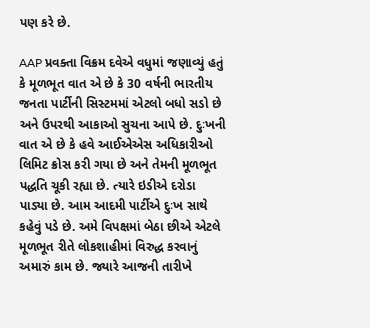પણ કરે છે.

AAP પ્રવક્તા વિક્રમ દવેએ વધુમાં જણાવ્યું હતું કે મૂળભૂત વાત એ છે કે 30 વર્ષની ભારતીય જનતા પાર્ટીની સિસ્ટમમાં એટલો બધો સડો છે અને ઉપરથી આકાઓ સુચના આપે છે. દુઃખની વાત એ છે કે હવે આઈએએસ અધિકારીઓ લિમિટ ક્રોસ કરી ગયા છે અને તેમની મૂળભૂત પદ્ધતિ ચૂકી રહ્યા છે. ત્યારે ઇડીએ દરોડા પાડ્યા છે. આમ આદમી પાર્ટીએ દુઃખ સાથે કહેવું પડે છે. અમે વિપક્ષમાં બેઠા છીએ એટલે મૂળભૂત રીતે લોકશાહીમાં વિરુદ્ધ કરવાનું અમારું કામ છે. જ્યારે આજની તારીખે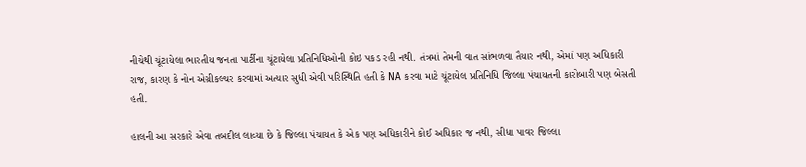નીચેથી ચૂંટાયેલા ભારતીય જનતા પાર્ટીના ચૂંટાયેલા પ્રતિનિધિઓની કોઇ પકડ રહી નથી. તંત્રમાં તેમની વાત સાંભળવા તૈયાર નથી, એમાં પણ અધિકારી રાજ, કારણ કે નોન એગ્રીકલ્ચર કરવામાં અત્યાર સુધી એવી પરિસ્થિતિ હતી કે NA કરવા માટે ચૂંટાયેલ પ્રતિનિધિ જિલ્લા પંચાયતની કારોબારી પણ બેસતી હતી.

હાલની આ સરકારે એવા તબદીલ લાવ્યા છે કે જિલ્લા પંચાયત કે એક પણ અધિકારીને કોઈ અધિકાર જ નથી, સીધા પાવર જિલ્લા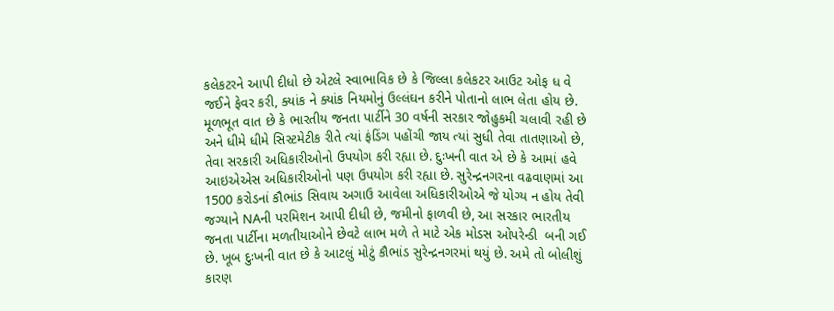કલેકટરને આપી દીધો છે એટલે સ્વાભાવિક છે કે જિલ્લા કલેકટર આઉટ ઓફ ધ વે જઈને ફેવર કરી, ક્યાંક ને ક્યાંક નિયમોનું ઉલ્લંઘન કરીને પોતાનો લાભ લેતા હોય છે. મૂળભૂત વાત છે કે ભારતીય જનતા પાર્ટીને 30 વર્ષની સરકાર જોહુકમી ચલાવી રહી છે અને ધીમે ધીમે સિસ્ટમેટીક રીતે ત્યાં ફંડિંગ પહોંચી જાય ત્યાં સુધી તેવા તાતણાઓ છે, તેવા સરકારી અધિકારીઓનો ઉપયોગ કરી રહ્યા છે. દુઃખની વાત એ છે કે આમાં હવે આઇએએસ અધિકારીઓનો પણ ઉપયોગ કરી રહ્યા છે. સુરેન્દ્રનગરના વઢવાણમાં આ 1500 કરોડનાં કૌભાંડ સિવાય અગાઉ આવેલા અધિકારીઓએ જે યોગ્ય ન હોય તેવી જગ્યાને NAની પરમિશન આપી દીધી છે, જમીનો ફાળવી છે, આ સરકાર ભારતીય જનતા પાર્ટીના મળતીયાઓને છેવટે લાભ મળે તે માટે એક મોડસ ઓપરેન્ડી  બની ગઈ છે. ખૂબ દુઃખની વાત છે કે આટલું મોટું કૌભાંડ સુરેન્દ્રનગરમાં થયું છે. અમે તો બોલીશું કારણ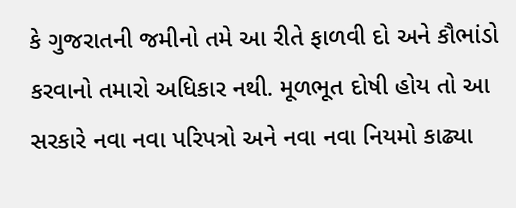કે ગુજરાતની જમીનો તમે આ રીતે ફાળવી દો અને કૌભાંડો કરવાનો તમારો અધિકાર નથી. મૂળભૂત દોષી હોય તો આ સરકારે નવા નવા પરિપત્રો અને નવા નવા નિયમો કાઢ્યા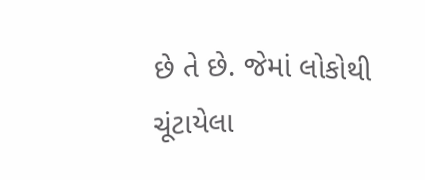છે તે છે. જેમાં લોકોથી ચૂંટાયેલા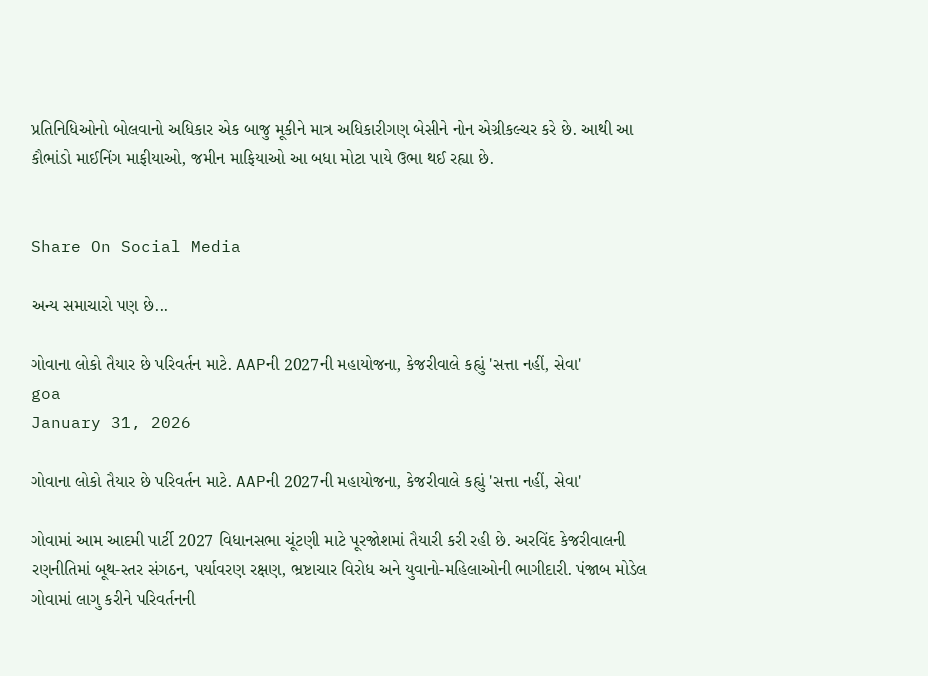પ્રતિનિધિઓનો બોલવાનો અધિકાર એક બાજુ મૂકીને માત્ર અધિકારીગણ બેસીને નોન એગ્રીકલ્ચર કરે છે. આથી આ કૌભાંડો માઈનિંગ માફીયાઓ, જમીન માફિયાઓ આ બધા મોટા પાયે ઉભા થઈ રહ્યા છે.


Share On Social Media

અન્ય સમાચારો પણ છે...

ગોવાના લોકો તૈયાર છે પરિવર્તન માટે. AAPની 2027ની મહાયોજના, કેજરીવાલે કહ્યું 'સત્તા નહીં, સેવા'
goa
January 31, 2026

ગોવાના લોકો તૈયાર છે પરિવર્તન માટે. AAPની 2027ની મહાયોજના, કેજરીવાલે કહ્યું 'સત્તા નહીં, સેવા'

ગોવામાં આમ આદમી પાર્ટી 2027 વિધાનસભા ચૂંટણી માટે પૂરજોશમાં તૈયારી કરી રહી છે. અરવિંદ કેજરીવાલની રણનીતિમાં બૂથ-સ્તર સંગઠન, પર્યાવરણ રક્ષણ, ભ્રષ્ટાચાર વિરોધ અને યુવાનો-મહિલાઓની ભાગીદારી. પંજાબ મોડેલ ગોવામાં લાગુ કરીને પરિવર્તનની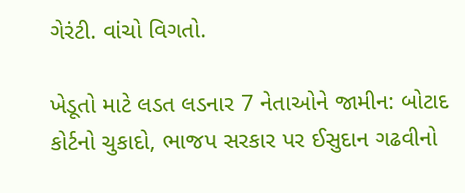ગેરંટી. વાંચો વિગતો.

ખેડૂતો માટે લડત લડનાર 7 નેતાઓને જામીન: બોટાદ કોર્ટનો ચુકાદો, ભાજપ સરકાર પર ઈસુદાન ગઢવીનો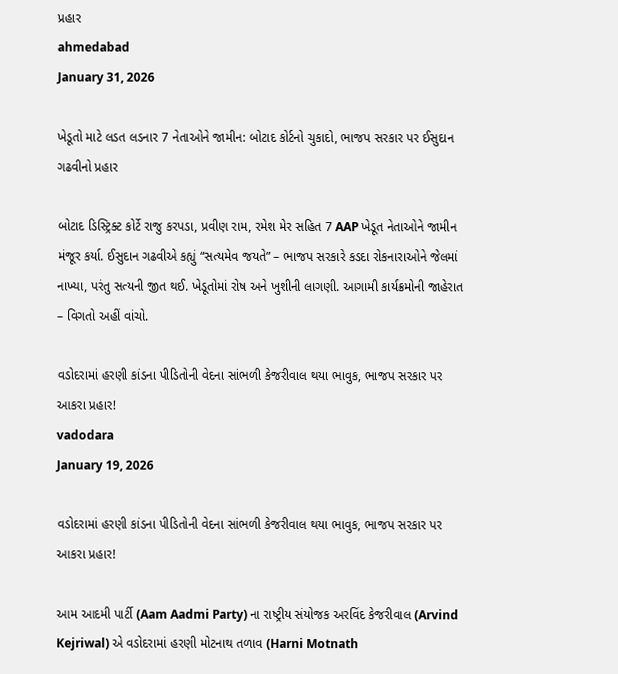પ્રહાર
ahmedabad
January 31, 2026

ખેડૂતો માટે લડત લડનાર 7 નેતાઓને જામીન: બોટાદ કોર્ટનો ચુકાદો, ભાજપ સરકાર પર ઈસુદાન ગઢવીનો પ્રહાર

બોટાદ ડિસ્ટ્રિક્ટ કોર્ટે રાજુ કરપડા, પ્રવીણ રામ, રમેશ મેર સહિત 7 AAP ખેડૂત નેતાઓને જામીન મંજૂર કર્યા. ઈસુદાન ગઢવીએ કહ્યું “સત્યમેવ જયતે” – ભાજપ સરકારે કડદા રોકનારાઓને જેલમાં નાખ્યા, પરંતુ સત્યની જીત થઈ. ખેડૂતોમાં રોષ અને ખુશીની લાગણી. આગામી કાર્યક્રમોની જાહેરાત – વિગતો અહીં વાંચો.

વડોદરામાં હરણી કાંડના પીડિતોની વેદના સાંભળી કેજરીવાલ થયા ભાવુક, ભાજપ સરકાર પર આકરા પ્રહાર!
vadodara
January 19, 2026

વડોદરામાં હરણી કાંડના પીડિતોની વેદના સાંભળી કેજરીવાલ થયા ભાવુક, ભાજપ સરકાર પર આકરા પ્રહાર!

આમ આદમી પાર્ટી (Aam Aadmi Party) ના રાષ્ટ્રીય સંયોજક અરવિંદ કેજરીવાલ (Arvind Kejriwal) એ વડોદરામાં હરણી મોટનાથ તળાવ (Harni Motnath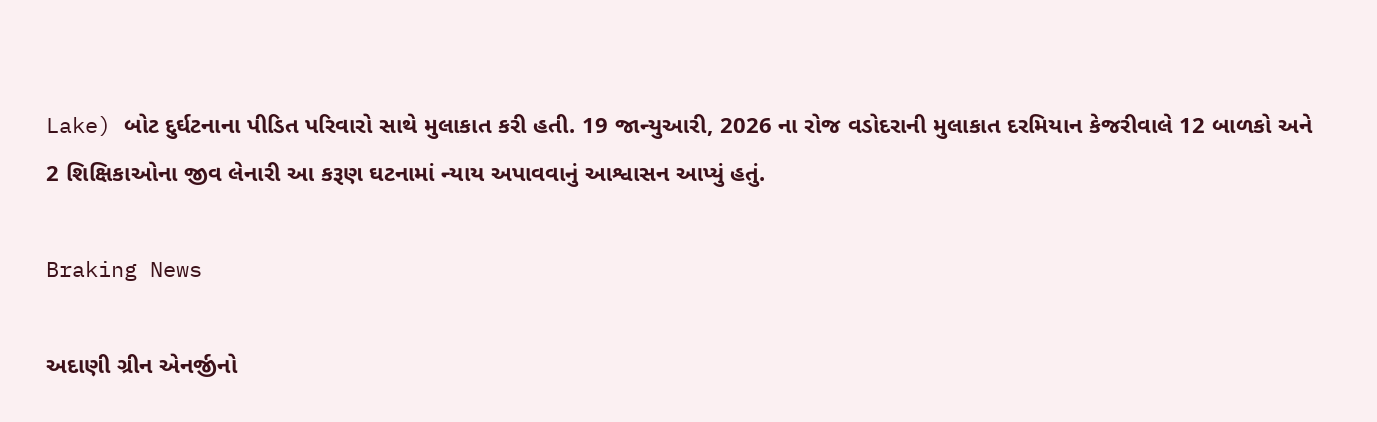Lake) બોટ દુર્ઘટનાના પીડિત પરિવારો સાથે મુલાકાત કરી હતી. 19 જાન્યુઆરી, 2026 ના રોજ વડોદરાની મુલાકાત દરમિયાન કેજરીવાલે 12 બાળકો અને 2 શિક્ષિકાઓના જીવ લેનારી આ કરૂણ ઘટનામાં ન્યાય અપાવવાનું આશ્વાસન આપ્યું હતું.

Braking News

અદાણી ગ્રીન એનર્જીનો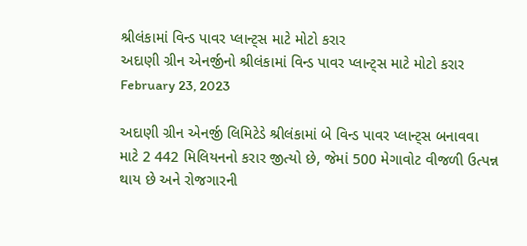શ્રીલંકામાં વિન્ડ પાવર પ્લાન્ટ્સ માટે મોટો કરાર
અદાણી ગ્રીન એનર્જીનો શ્રીલંકામાં વિન્ડ પાવર પ્લાન્ટ્સ માટે મોટો કરાર
February 23, 2023

અદાણી ગ્રીન એનર્જી લિમિટેડે શ્રીલંકામાં બે વિન્ડ પાવર પ્લાન્ટ્સ બનાવવા માટે 2 442 મિલિયનનો કરાર જીત્યો છે, જેમાં 500 મેગાવોટ વીજળી ઉત્પન્ન થાય છે અને રોજગારની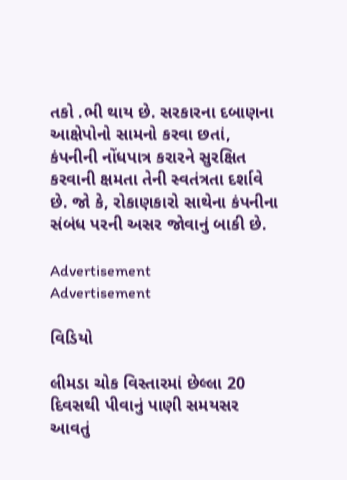તકો .ભી થાય છે. સરકારના દબાણના આક્ષેપોનો સામનો કરવા છતાં, કંપનીની નોંધપાત્ર કરારને સુરક્ષિત કરવાની ક્ષમતા તેની સ્વતંત્રતા દર્શાવે છે. જો કે, રોકાણકારો સાથેના કંપનીના સંબંધ પરની અસર જોવાનું બાકી છે.

Advertisement
Advertisement

વિડિયો

લીમડા ચોક વિસ્તારમાં છેલ્લા 20 દિવસથી પીવાનું પાણી સમયસર આવતું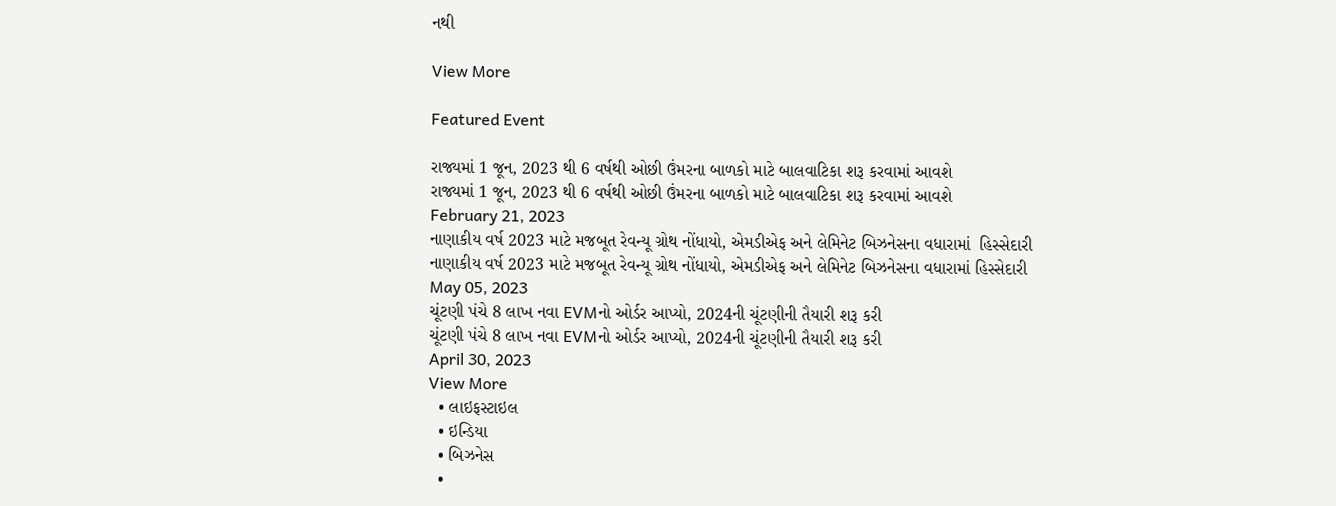નથી

View More

Featured Event

રાજ્યમાં 1 જૂન, 2023 થી 6 વર્ષથી ઓછી ઉંમરના બાળકો માટે બાલવાટિકા શરૂ કરવામાં આવશે
રાજ્યમાં 1 જૂન, 2023 થી 6 વર્ષથી ઓછી ઉંમરના બાળકો માટે બાલવાટિકા શરૂ કરવામાં આવશે
February 21, 2023
નાણાકીય વર્ષ 2023 માટે મજબૂત રેવન્યૂ ગ્રોથ નોંધાયો, એમડીએફ અને લેમિનેટ બિઝનેસના વધારામાં  હિસ્સેદારી
નાણાકીય વર્ષ 2023 માટે મજબૂત રેવન્યૂ ગ્રોથ નોંધાયો, એમડીએફ અને લેમિનેટ બિઝનેસના વધારામાં હિસ્સેદારી
May 05, 2023
ચૂંટણી પંચે 8 લાખ નવા EVMનો ઓર્ડર આપ્યો, 2024ની ચૂંટણીની તૈયારી શરૂ કરી
ચૂંટણી પંચે 8 લાખ નવા EVMનો ઓર્ડર આપ્યો, 2024ની ચૂંટણીની તૈયારી શરૂ કરી
April 30, 2023
View More
  • લાઇફસ્ટાઇલ
  • ઇન્ડિયા
  • બિઝનેસ
  •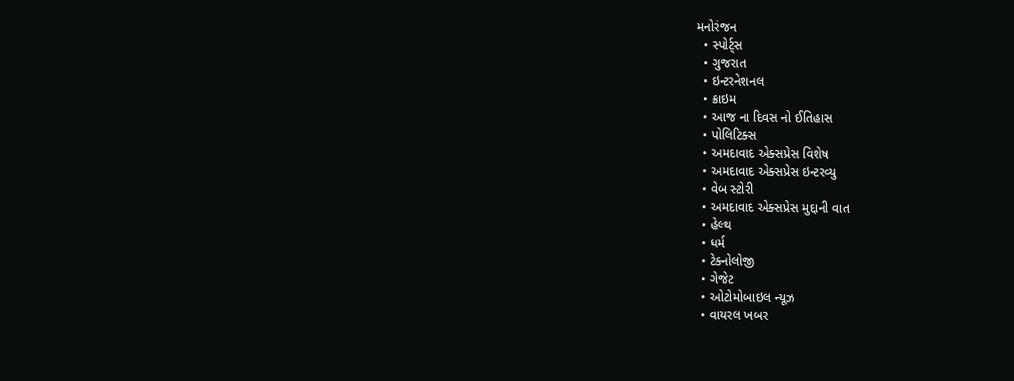મનોરંજન
  • સ્પોર્ટ્સ
  • ગુજરાત
  • ઇન્ટરનેશનલ
  • ક્રાઇમ
  • આજ ના દિવસ નો ઈતિહાસ
  • પોલિટિક્સ
  • અમદાવાદ એક્સપ્રેસ વિશેષ
  • અમદાવાદ એક્સપ્રેસ ઇન્ટરવ્યુ
  • વેબ સ્ટોરી
  • અમદાવાદ એક્સપ્રેસ મુદ્દાની વાત
  • હેલ્થ
  • ધર્મ
  • ટેક્નોલોજી
  • ગેજેટ
  • ઓટોમોબાઇલ ન્યૂઝ
  • વાયરલ ખબર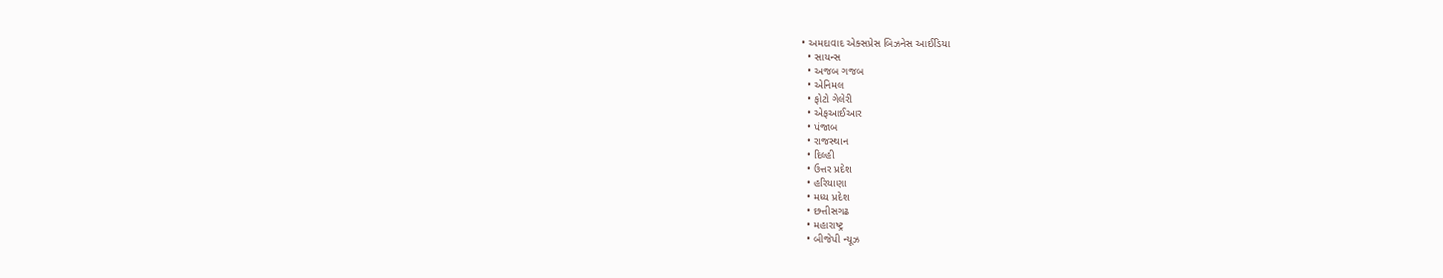• અમદાવાદ એક્સપ્રેસ બિઝનેસ આઈડિયા
  • સાયન્સ
  • અજબ ગજબ
  • એનિમલ
  • ફોટો ગેલેરી
  • એફઆઈઆર
  • પંજાબ
  • રાજસ્થાન
  • દિલ્હી
  • ઉત્તર પ્રદેશ
  • હરિયાણા
  • મધ્ય પ્રદેશ
  • છત્તીસગઢ
  • મહારાષ્ટ્ર
  • બીજેપી ન્યૂઝ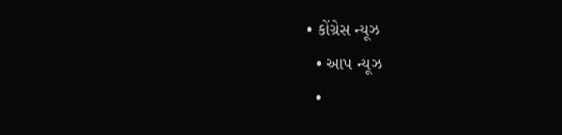• કોંગ્રેસ ન્યૂઝ
  • આપ ન્યૂઝ
  •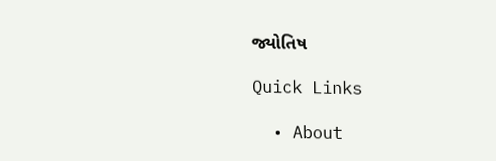જ્યોતિષ

Quick Links

  • About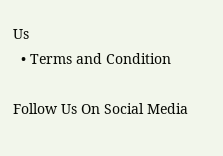Us
  • Terms and Condition

Follow Us On Social Media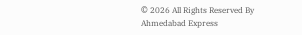© 2026 All Rights Reserved By Ahmedabad Express